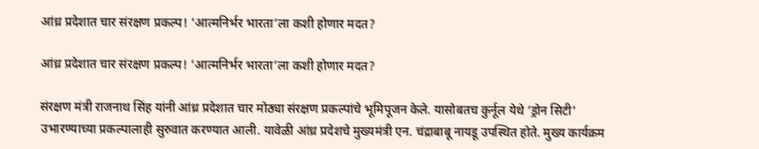आंध्र प्रदेशात चार संरक्षण प्रकल्प! ‘आत्मनिर्भर भारता’ला कशी होणार मदत?

आंध्र प्रदेशात चार संरक्षण प्रकल्प! ‘आत्मनिर्भर भारता’ला कशी होणार मदत?

संरक्षण मंत्री राजनाथ सिंह यांनी आंध्र प्रदेशात चार मोठ्या संरक्षण प्रकल्पांचे भूमिपूजन केले. यासोबतच कुर्नूल येथे ‘ड्रोन सिटी’ उभारण्याच्या प्रकल्पालाही सुरुवात करण्यात आली. यावेळी आंध्र प्रदेशचे मुख्यमंत्री एन. चंद्राबाबू नायडू उपस्थित होते. मुख्य कार्यक्रम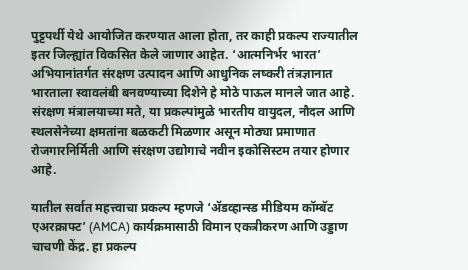पुट्टपर्थी येथे आयोजित करण्यात आला होता, तर काही प्रकल्प राज्यातील इतर जिल्ह्यांत विकसित केले जाणार आहेत. ‘आत्मनिर्भर भारत’ अभियानांतर्गत संरक्षण उत्पादन आणि आधुनिक लष्करी तंत्रज्ञानात भारताला स्वावलंबी बनवण्याच्या दिशेने हे मोठे पाऊल मानले जात आहे. संरक्षण मंत्रालयाच्या मते, या प्रकल्पांमुळे भारतीय वायुदल, नौदल आणि स्थलसेनेच्या क्षमतांना बळकटी मिळणार असून मोठ्या प्रमाणात रोजगारनिर्मिती आणि संरक्षण उद्योगाचे नवीन इकोसिस्टम तयार होणार आहे.

यातील सर्वात महत्त्वाचा प्रकल्प म्हणजे ‘ॲडव्हान्स्ड मीडियम कॉम्बॅट एअरक्राफ्ट’ (AMCA) कार्यक्रमासाठी विमान एकत्रीकरण आणि उड्डाण चाचणी केंद्र. हा प्रकल्प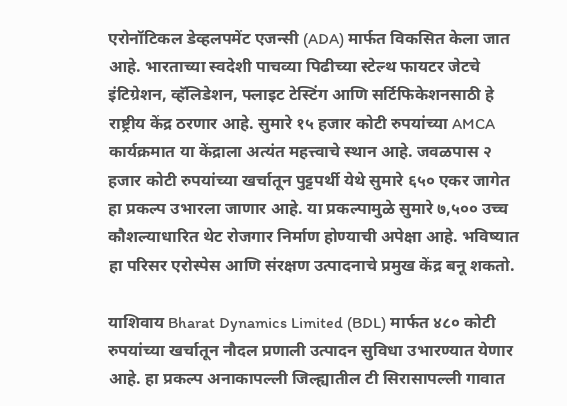एरोनॉटिकल डेव्हलपमेंट एजन्सी (ADA) मार्फत विकसित केला जात आहे. भारताच्या स्वदेशी पाचव्या पिढीच्या स्टेल्थ फायटर जेटचे इंटिग्रेशन, व्हॅलिडेशन, फ्लाइट टेस्टिंग आणि सर्टिफिकेशनसाठी हे राष्ट्रीय केंद्र ठरणार आहे. सुमारे १५ हजार कोटी रुपयांच्या AMCA कार्यक्रमात या केंद्राला अत्यंत महत्त्वाचे स्थान आहे. जवळपास २ हजार कोटी रुपयांच्या खर्चातून पुट्टपर्थी येथे सुमारे ६५० एकर जागेत हा प्रकल्प उभारला जाणार आहे. या प्रकल्पामुळे सुमारे ७,५०० उच्च कौशल्याधारित थेट रोजगार निर्माण होण्याची अपेक्षा आहे. भविष्यात हा परिसर एरोस्पेस आणि संरक्षण उत्पादनाचे प्रमुख केंद्र बनू शकतो.

याशिवाय Bharat Dynamics Limited (BDL) मार्फत ४८० कोटी रुपयांच्या खर्चातून नौदल प्रणाली उत्पादन सुविधा उभारण्यात येणार आहे. हा प्रकल्प अनाकापल्ली जिल्ह्यातील टी सिरासापल्ली गावात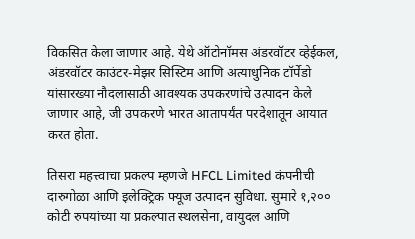विकसित केला जाणार आहे. येथे ऑटोनॉमस अंडरवॉटर व्हेईकल, अंडरवॉटर काउंटर-मेझर सिस्टिम आणि अत्याधुनिक टॉर्पेडो यांसारख्या नौदलासाठी आवश्यक उपकरणांचे उत्पादन केले जाणार आहे, जी उपकरणे भारत आतापर्यंत परदेशातून आयात करत होता.

तिसरा महत्त्वाचा प्रकल्प म्हणजे HFCL Limited कंपनीची दारुगोळा आणि इलेक्ट्रिक फ्यूज उत्पादन सुविधा. सुमारे १,२०० कोटी रुपयांच्या या प्रकल्पात स्थलसेना, वायुदल आणि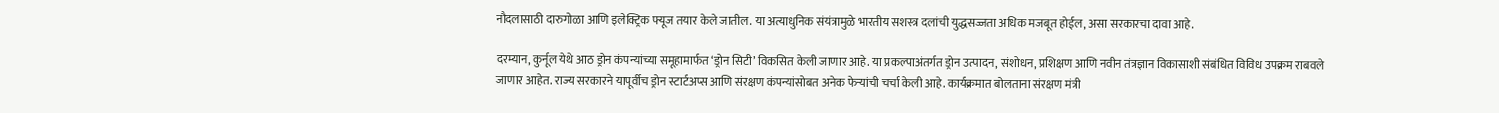नौदलासाठी दारुगोळा आणि इलेक्ट्रिक फ्यूज तयार केले जातील. या अत्याधुनिक संयंत्रामुळे भारतीय सशस्त्र दलांची युद्धसज्जता अधिक मजबूत होईल, असा सरकारचा दावा आहे.

दरम्यान, कुर्नूल येथे आठ ड्रोन कंपन्यांच्या समूहामार्फत ‘ड्रोन सिटी’ विकसित केली जाणार आहे. या प्रकल्पाअंतर्गत ड्रोन उत्पादन, संशोधन, प्रशिक्षण आणि नवीन तंत्रज्ञान विकासाशी संबंधित विविध उपक्रम राबवले जाणार आहेत. राज्य सरकारने यापूर्वीच ड्रोन स्टार्टअप्स आणि संरक्षण कंपन्यांसोबत अनेक फेऱ्यांची चर्चा केली आहे. कार्यक्रमात बोलताना संरक्षण मंत्री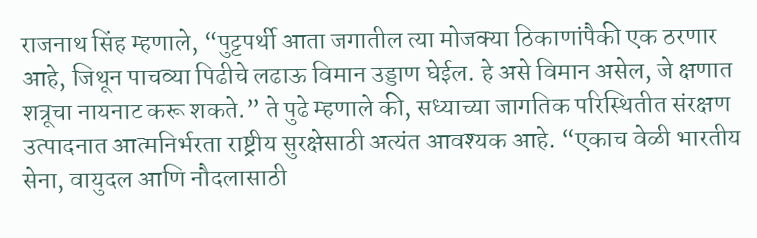राजनाथ सिंह म्हणाले, “पुट्टपर्थी आता जगातील त्या मोजक्या ठिकाणांपैकी एक ठरणार आहे, जिथून पाचव्या पिढीचे लढाऊ विमान उड्डाण घेईल. हे असे विमान असेल, जे क्षणात शत्रूचा नायनाट करू शकते.” ते पुढे म्हणाले की, सध्याच्या जागतिक परिस्थितीत संरक्षण उत्पादनात आत्मनिर्भरता राष्ट्रीय सुरक्षेसाठी अत्यंत आवश्यक आहे. “एकाच वेळी भारतीय सेना, वायुदल आणि नौदलासाठी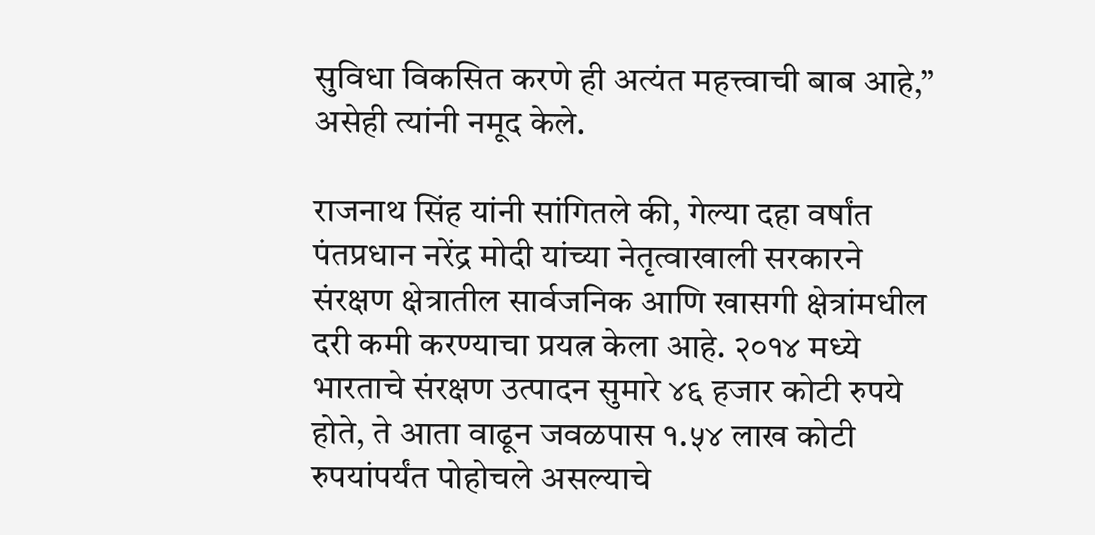सुविधा विकसित करणे ही अत्यंत महत्त्वाची बाब आहे,” असेही त्यांनी नमूद केले.

राजनाथ सिंह यांनी सांगितले की, गेल्या दहा वर्षांत पंतप्रधान नरेंद्र मोदी यांच्या नेतृत्वाखाली सरकारने संरक्षण क्षेत्रातील सार्वजनिक आणि खासगी क्षेत्रांमधील दरी कमी करण्याचा प्रयत्न केला आहे. २०१४ मध्ये भारताचे संरक्षण उत्पादन सुमारे ४६ हजार कोटी रुपये होते, ते आता वाढून जवळपास १.५४ लाख कोटी रुपयांपर्यंत पोहोचले असल्याचे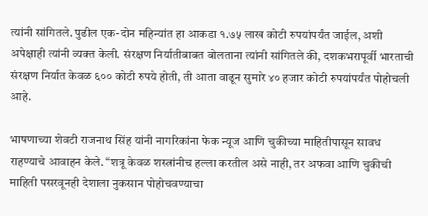त्यांनी सांगितले. पुढील एक-दोन महिन्यांत हा आकडा १.७५ लाख कोटी रुपयांपर्यंत जाईल, अशी अपेक्षाही त्यांनी व्यक्त केली. संरक्षण निर्यातीबाबत बोलताना त्यांनी सांगितले की, दशकभरापूर्वी भारताची संरक्षण निर्यात केवळ ६०० कोटी रुपये होती, ती आता वाढून सुमारे ४० हजार कोटी रुपयांपर्यंत पोहोचली आहे.

भाषणाच्या शेवटी राजनाथ सिंह यांनी नागरिकांना फेक न्यूज आणि चुकीच्या माहितीपासून सावध राहण्याचे आवाहन केले. “शत्रू केवळ शस्त्रांनीच हल्ला करतील असे नाही, तर अफवा आणि चुकीची माहिती पसरवूनही देशाला नुकसान पोहोचवण्याचा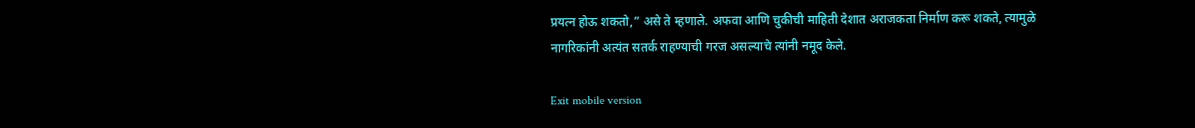प्रयत्न होऊ शकतो,” असे ते म्हणाले. अफवा आणि चुकीची माहिती देशात अराजकता निर्माण करू शकते, त्यामुळे नागरिकांनी अत्यंत सतर्क राहण्याची गरज असल्याचे त्यांनी नमूद केले.

Exit mobile version